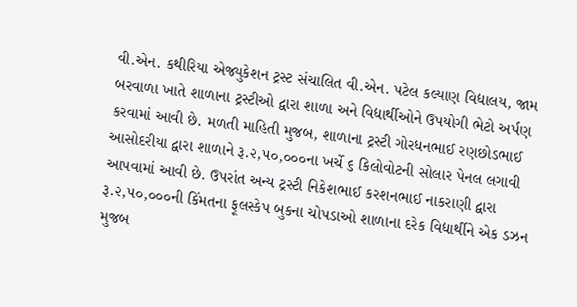વી.એન. કથીરિયા એજ્યુકેશન ટ્રસ્ટ સંચાલિત વી.એન. પટેલ કલ્યાણ વિદ્યાલય, જામ બરવાળા ખાતે શાળાના ટ્રસ્ટીઓ દ્વારા શાળા અને વિદ્યાર્થીઓને ઉપયોગી ભેટો અર્પણ કરવામાં આવી છે. મળતી માહિતી મુજબ, શાળાના ટ્રસ્ટી ગોરધનભાઈ રણછોડભાઈ આસોદરીયા દ્વારા શાળાને રૂ.૨,૫૦,૦૦૦ના ખર્ચે ૬ કિલોવોટની સોલાર પેનલ લગાવી આપવામાં આવી છે. ઉપરાંત અન્ય ટ્રસ્ટી નિકેશભાઈ કરશનભાઈ નાકરાણી દ્વારા રૂ.૨,૫૦,૦૦૦ની કિંમતના ફૂલસ્કેપ બુકના ચોપડાઓ શાળાના દરેક વિદ્યાર્થીને એક ડઝન મુજબ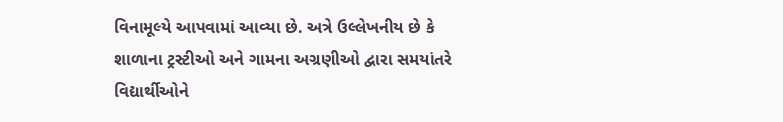વિનામૂલ્યે આપવામાં આવ્યા છે. અત્રે ઉલ્લેખનીય છે કે શાળાના ટ્રસ્ટીઓ અને ગામના અગ્રણીઓ દ્વારા સમયાંતરે વિદ્યાર્થીઓને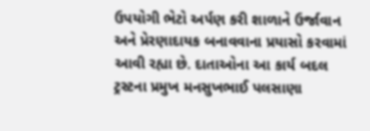ઉપયોગી ભેટો અર્પણ કરી શાળાને ઉર્જાવાન અને પ્રેરણાદાયક બનાવવાના પ્રયાસો કરવામાં આવી રહ્યા છે. દાતાઓના આ કાર્ય બદલ ટ્રસ્ટના પ્રમુખ મનસુખભાઈ પલસાણા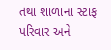તથા શાળાના સ્ટાફ પરિવાર અને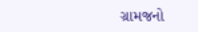ગ્રામજનો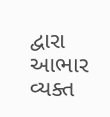દ્વારા આભાર વ્યક્ત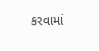કરવામાં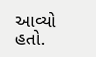આવ્યો હતો.